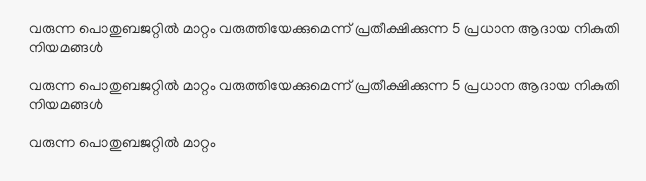വരുന്ന പൊതുബജറ്റില്‍ മാറ്റം വരുത്തിയേക്കുമെന്ന് പ്രതീക്ഷിക്കുന്ന 5 പ്രധാന ആദായ നികുതി നിയമങ്ങൾ

വരുന്ന പൊതുബജറ്റില്‍ മാറ്റം വരുത്തിയേക്കുമെന്ന് പ്രതീക്ഷിക്കുന്ന 5 പ്രധാന ആദായ നികുതി നിയമങ്ങൾ

വരുന്ന പൊതുബജറ്റില്‍ മാറ്റം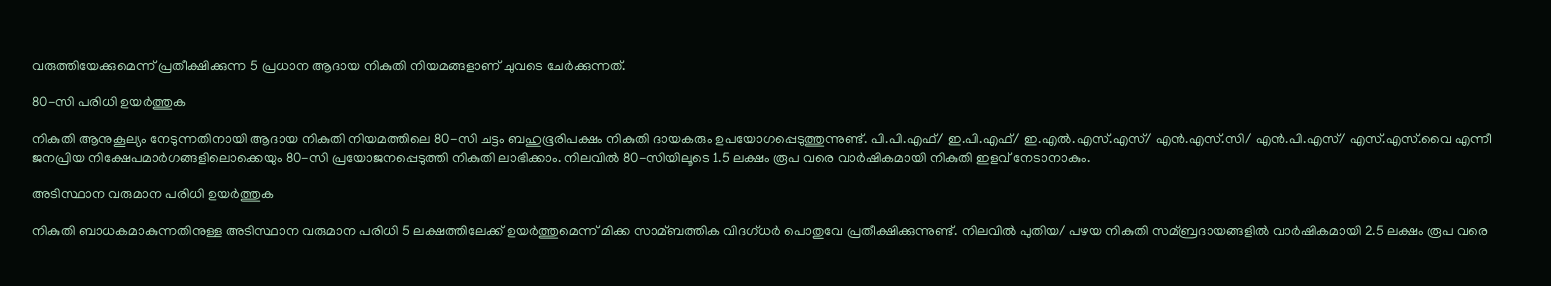വരുത്തിയേക്കുമെന്ന് പ്രതീക്ഷിക്കുന്ന 5 പ്രധാന ആദായ നികുതി നിയമങ്ങളാണ് ചുവടെ ചേര്‍ക്കുന്നത്.

80-സി പരിധി ഉയര്‍ത്തുക

നികുതി ആനുകൂല്യം നേടുന്നതിനായി ആദായ നികുതി നിയമത്തിലെ 80-സി ചട്ടം ബഹുഭൂരിപക്ഷം നികുതി ദായകരും ഉപയോഗപ്പെടുത്തുന്നുണ്ട്. പി.പി.എഫ്/ ഇ.പി.എഫ്/ ഇ.എല്‍.എസ്.എസ്/ എന്‍.എസ്.സി/ എന്‍.പി.എസ്/ എസ്.എസ്.വൈ എന്നീ ജനപ്രിയ നിക്ഷേപമാര്‍ഗങ്ങളിലൊക്കെയും 80-സി പ്രയോജനപ്പെടുത്തി നികുതി ലാഭിക്കാം. നിലവില്‍ 80-സിയിലൂടെ 1.5 ലക്ഷം രൂപ വരെ വാര്‍ഷികമായി നികുതി ഇളവ് നേടാനാകും.

അടിസ്ഥാന വരുമാന പരിധി ഉയര്‍ത്തുക

നികുതി ബാധകമാകുന്നതിനുള്ള അടിസ്ഥാന വരുമാന പരിധി 5 ലക്ഷത്തിലേക്ക് ഉയര്‍ത്തുമെന്ന് മിക്ക സാമ്ബത്തിക വിദഗ്ധര്‍ പൊതുവേ പ്രതീക്ഷിക്കുന്നുണ്ട്. നിലവില്‍ പുതിയ/ പഴയ നികുതി സമ്ബ്രദായങ്ങളില്‍ വാര്‍ഷികമായി 2.5 ലക്ഷം രൂപ വരെ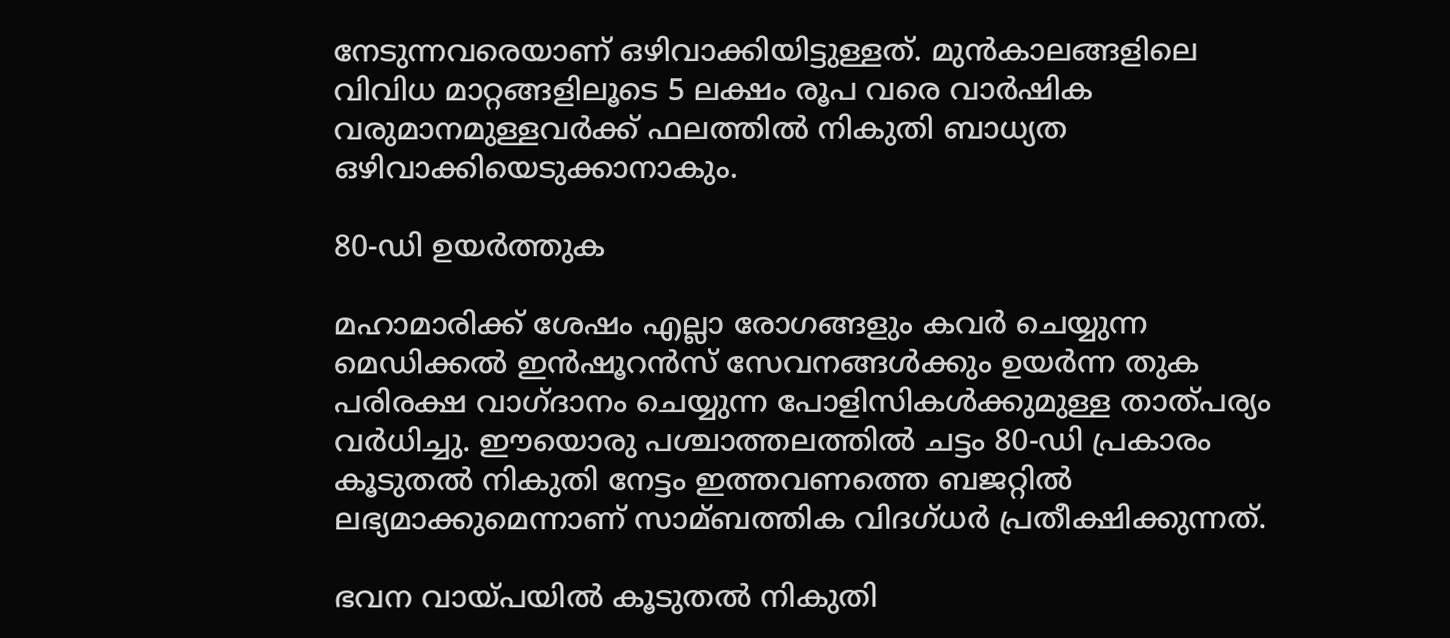നേടുന്നവരെയാണ് ഒഴിവാക്കിയിട്ടുള്ളത്. മുന്‍കാലങ്ങളിലെ വിവിധ മാറ്റങ്ങളിലൂടെ 5 ലക്ഷം രൂപ വരെ വാര്‍ഷിക വരുമാനമുള്ളവര്‍ക്ക് ഫലത്തില്‍ നികുതി ബാധ്യത ഒഴിവാക്കിയെടുക്കാനാകും.

80-ഡി ഉയര്‍ത്തുക

മഹാമാരിക്ക് ശേഷം എല്ലാ രോഗങ്ങളും കവര്‍ ചെയ്യുന്ന മെഡിക്കല്‍ ഇന്‍ഷൂറന്‍സ് സേവനങ്ങള്‍ക്കും ഉയര്‍ന്ന തുക പരിരക്ഷ വാഗ്ദാനം ചെയ്യുന്ന പോളിസികള്‍ക്കുമുള്ള താത്പര്യം വര്‍ധിച്ചു. ഈയൊരു പശ്ചാത്തലത്തില്‍ ചട്ടം 80-ഡി പ്രകാരം കൂടുതല്‍ നികുതി നേട്ടം ഇത്തവണത്തെ ബജറ്റില്‍ ലഭ്യമാക്കുമെന്നാണ് സാമ്ബത്തിക വിദഗ്ധര്‍ പ്രതീക്ഷിക്കുന്നത്.

ഭവന വായ്പയില്‍ കൂടുതല്‍ നികുതി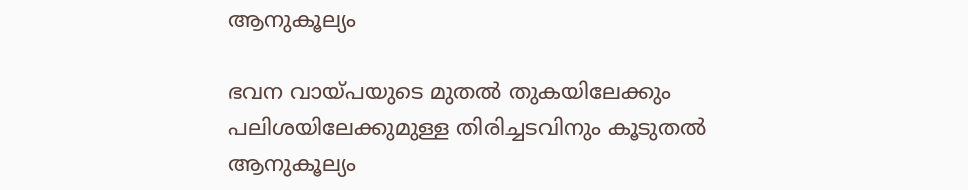ആനുകൂല്യം

ഭവന വായ്പയുടെ മുതല്‍ തുകയിലേക്കും പലിശയിലേക്കുമുള്ള തിരിച്ചടവിനും കൂടുതല്‍ ആനുകൂല്യം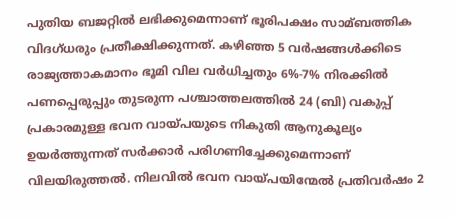പുതിയ ബജറ്റില്‍ ലഭിക്കുമെന്നാണ് ഭൂരിപക്ഷം സാമ്ബത്തിക വിദഗ്ധരും പ്രതീക്ഷിക്കുന്നത്. കഴിഞ്ഞ 5 വര്‍ഷങ്ങള്‍ക്കിടെ രാജ്യത്താകമാനം ഭൂമി വില വര്‍ധിച്ചതും 6%-7% നിരക്കില്‍ പണപ്പെരുപ്പും തുടരുന്ന പശ്ചാത്തലത്തില്‍ 24 (ബി) വകുപ്പ് പ്രകാരമുള്ള ഭവന വായ്പയുടെ നികുതി ആനുകൂല്യം ഉയര്‍ത്തുന്നത് സര്‍ക്കാര്‍ പരിഗണിച്ചേക്കുമെന്നാണ് വിലയിരുത്തല്‍. നിലവില്‍ ഭവന വായ്പയിന്മേല്‍ പ്രതിവര്‍ഷം 2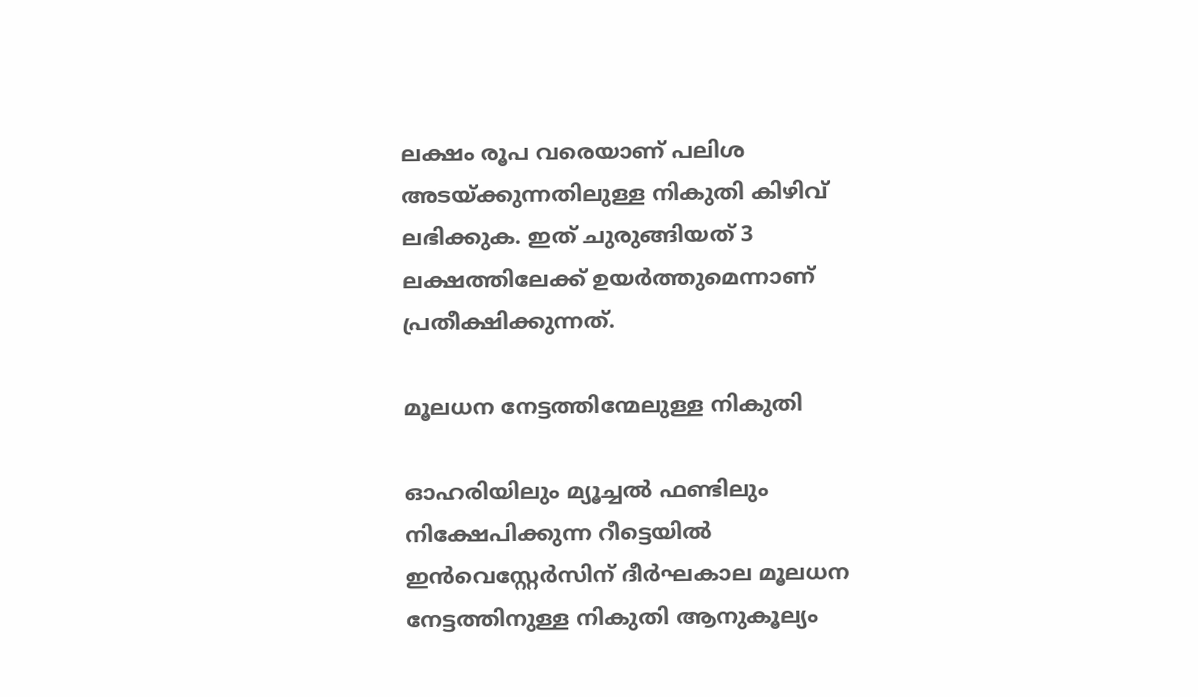ലക്ഷം രൂപ വരെയാണ് പലിശ അടയ്ക്കുന്നതിലുള്ള നികുതി കിഴിവ് ലഭിക്കുക. ഇത് ചുരുങ്ങിയത് 3 ലക്ഷത്തിലേക്ക് ഉയര്‍ത്തുമെന്നാണ് പ്രതീക്ഷിക്കുന്നത്.

മൂലധന നേട്ടത്തിന്മേലുള്ള നികുതി

ഓഹരിയിലും മ്യൂച്ചല്‍ ഫണ്ടിലും നിക്ഷേപിക്കുന്ന റീട്ടെയില്‍ ഇന്‍വെസ്റ്റേര്‍സിന് ദീര്‍ഘകാല മൂലധന നേട്ടത്തിനുള്ള നികുതി ആനുകൂല്യം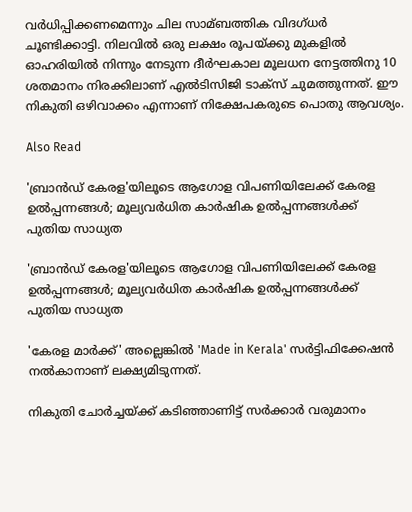വര്‍ധിപ്പിക്കണമെന്നും ചില സാമ്ബത്തിക വിദഗ്ധര്‍ ചൂണ്ടിക്കാട്ടി. നിലവില്‍ ഒരു ലക്ഷം രൂപയ്ക്കു മുകളില്‍ ഓഹരിയില്‍ നിന്നും നേടുന്ന ദീര്‍ഘകാല മൂലധന നേട്ടത്തിനു 10 ശതമാനം നിരക്കിലാണ് എല്‍ടിസിജി ടാക്സ് ചുമത്തുന്നത്. ഈ നികുതി ഒഴിവാക്കം എന്നാണ് നിക്ഷേപകരുടെ പൊതു ആവശ്യം.

Also Read

'ബ്രാൻഡ് കേരള'യിലൂടെ ആഗോള വിപണിയിലേക്ക് കേരള ഉൽപ്പന്നങ്ങൾ; മൂല്യവർധിത കാർഷിക ഉൽപ്പന്നങ്ങൾക്ക് പുതിയ സാധ്യത

'ബ്രാൻഡ് കേരള'യിലൂടെ ആഗോള വിപണിയിലേക്ക് കേരള ഉൽപ്പന്നങ്ങൾ; മൂല്യവർധിത കാർഷിക ഉൽപ്പന്നങ്ങൾക്ക് പുതിയ സാധ്യത

'കേരള മാർക്ക്' അല്ലെങ്കിൽ 'Made in Kerala' സർട്ടിഫിക്കേഷൻ നൽകാനാണ് ലക്ഷ്യമിടുന്നത്.

നികുതി ചോർച്ചയ്ക്ക് കടിഞ്ഞാണിട്ട് സർക്കാർ വരുമാനം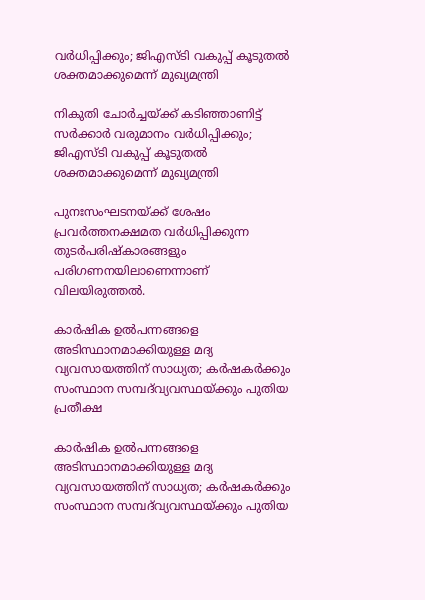വർധിപ്പിക്കും; ജിഎസ്‌ടി വകുപ്പ് കൂടുതൽ ശക്തമാക്കുമെന്ന് മുഖ്യമന്ത്രി

നികുതി ചോർച്ചയ്ക്ക് കടിഞ്ഞാണിട്ട് സർക്കാർ വരുമാനം വർധിപ്പിക്കും; ജിഎസ്‌ടി വകുപ്പ് കൂടുതൽ ശക്തമാക്കുമെന്ന് മുഖ്യമന്ത്രി

പുനഃസംഘടനയ്ക്ക് ശേഷം പ്രവർത്തനക്ഷമത വർധിപ്പിക്കുന്ന തുടർപരിഷ്കാരങ്ങളും പരിഗണനയിലാണെന്നാണ് വിലയിരുത്തൽ.

കാർഷിക ഉൽപന്നങ്ങളെ അടിസ്ഥാനമാക്കിയുള്ള മദ്യ വ്യവസായത്തിന് സാധ്യത; കർഷകർക്കും സംസ്ഥാന സമ്പദ്‌വ്യവസ്ഥയ്ക്കും പുതിയ പ്രതീക്ഷ

കാർഷിക ഉൽപന്നങ്ങളെ അടിസ്ഥാനമാക്കിയുള്ള മദ്യ വ്യവസായത്തിന് സാധ്യത; കർഷകർക്കും സംസ്ഥാന സമ്പദ്‌വ്യവസ്ഥയ്ക്കും പുതിയ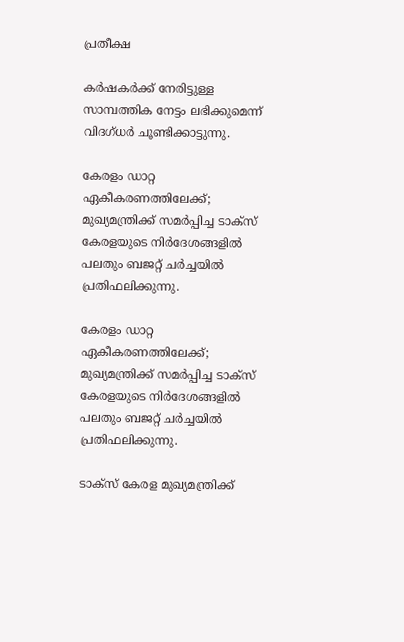പ്രതീക്ഷ

കർഷകർക്ക് നേരിട്ടുള്ള സാമ്പത്തിക നേട്ടം ലഭിക്കുമെന്ന് വിദഗ്ധർ ചൂണ്ടിക്കാട്ടുന്നു.

കേരളം ഡാറ്റ ഏകീകരണത്തിലേക്ക്; മുഖ്യമന്ത്രിക്ക് സമർപ്പിച്ച ടാക്സ് കേരളയുടെ നിർദേശങ്ങളിൽ പലതും ബജറ്റ് ചർച്ചയിൽ പ്രതിഫലിക്കുന്നു.

കേരളം ഡാറ്റ ഏകീകരണത്തിലേക്ക്; മുഖ്യമന്ത്രിക്ക് സമർപ്പിച്ച ടാക്സ് കേരളയുടെ നിർദേശങ്ങളിൽ പലതും ബജറ്റ് ചർച്ചയിൽ പ്രതിഫലിക്കുന്നു.

ടാക്സ് കേരള മുഖ്യമന്ത്രിക്ക്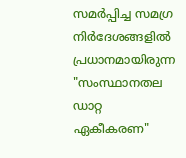സമർപ്പിച്ച സമഗ്ര നിർദേശങ്ങളിൽ പ്രധാനമായിരുന്ന "സംസ്ഥാനതല ഡാറ്റ ഏകീകരണ"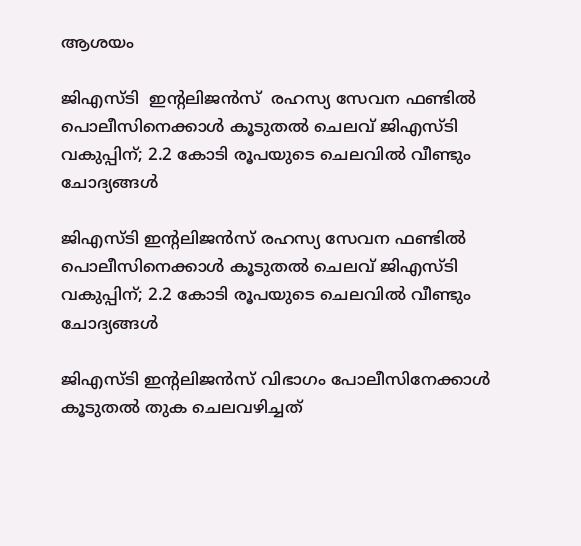ആശയം

ജിഎസ്‌ടി  ഇന്റലിജൻസ്  രഹസ്യ സേവന ഫണ്ടിൽ പൊലീസിനെക്കാൾ കൂടുതൽ ചെലവ് ജിഎസ്‌ടി വകുപ്പിന്; 2.2 കോടി രൂപയുടെ ചെലവിൽ വീണ്ടും ചോദ്യങ്ങൾ

ജിഎസ്‌ടി ഇന്റലിജൻസ് രഹസ്യ സേവന ഫണ്ടിൽ പൊലീസിനെക്കാൾ കൂടുതൽ ചെലവ് ജിഎസ്‌ടി വകുപ്പിന്; 2.2 കോടി രൂപയുടെ ചെലവിൽ വീണ്ടും ചോദ്യങ്ങൾ

ജിഎസ്‌ടി ഇന്റലിജൻസ് വിഭാഗം പോലീസിനേക്കാൾ കൂടുതൽ തുക ചെലവഴിച്ചത്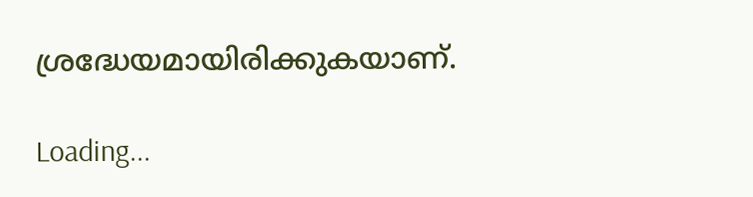ശ്രദ്ധേയമായിരിക്കുകയാണ്.

Loading...